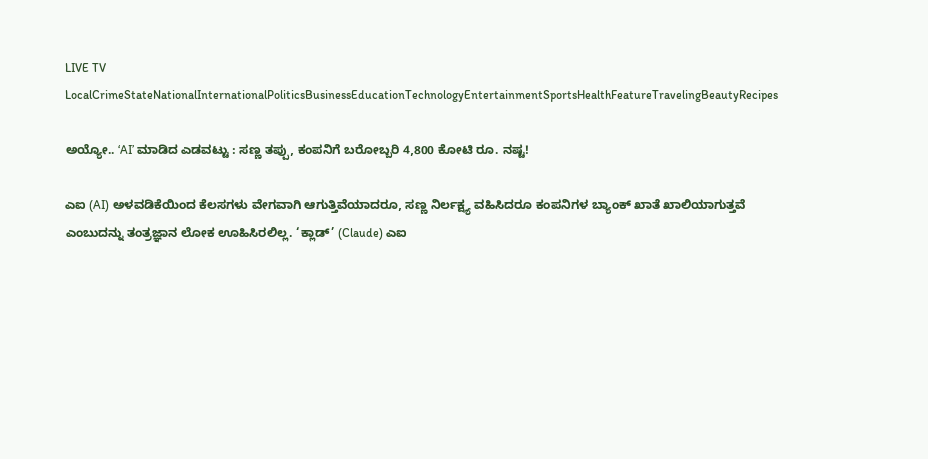LIVE TV LocalCrimeStateNationalInternationalPoliticsBusinessEducationTechnologyEntertainmentSportsHealthFeatureTravelingBeautyRecipes

ಅಯ್ಯೋ.. ‘AI’ ಮಾಡಿದ ಎಡವಟ್ಟು : ಸಣ್ಣ ತಪ್ಪು, ಕಂಪನಿಗೆ ಬರೋಬ್ಬರಿ 4,800 ಕೋಟಿ ರೂ. ನಷ್ಟ!

ಎಐ (AI) ಅಳವಡಿಕೆಯಿಂದ ಕೆಲಸಗಳು ವೇಗವಾಗಿ ಆಗುತ್ತಿವೆಯಾದರೂ, ಸಣ್ಣ ನಿರ್ಲಕ್ಷ್ಯ ವಹಿಸಿದರೂ ಕಂಪನಿಗಳ ಬ್ಯಾಂಕ್ ಖಾತೆ ಖಾಲಿಯಾಗುತ್ತವೆ ಎಂಬುದನ್ನು ತಂತ್ರಜ್ಞಾನ ಲೋಕ ಊಹಿಸಿರಲಿಲ್ಲ. ‘ಕ್ಲಾಡ್’ (Claude) ಎಐ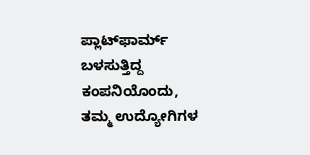ಪ್ಲಾಟ್‌ಫಾರ್ಮ್ ಬಳಸುತ್ತಿದ್ದ ಕಂಪನಿಯೊಂದು, ತಮ್ಮ ಉದ್ಯೋಗಿಗಳ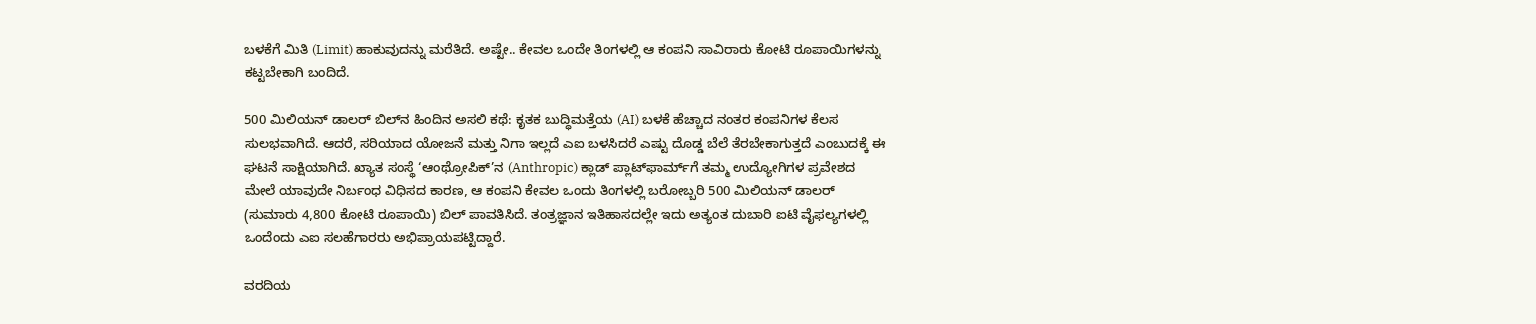ಬಳಕೆಗೆ ಮಿತಿ (Limit) ಹಾಕುವುದನ್ನು ಮರೆತಿದೆ. ಅಷ್ಟೇ.. ಕೇವಲ ಒಂದೇ ತಿಂಗಳಲ್ಲಿ ಆ ಕಂಪನಿ ಸಾವಿರಾರು ಕೋಟಿ ರೂಪಾಯಿಗಳನ್ನು ಕಟ್ಟಬೇಕಾಗಿ ಬಂದಿದೆ.

500 ಮಿಲಿಯನ್ ಡಾಲರ್ ಬಿಲ್‌ನ ಹಿಂದಿನ ಅಸಲಿ ಕಥೆ: ಕೃತಕ ಬುದ್ಧಿಮತ್ತೆಯ (AI) ಬಳಕೆ ಹೆಚ್ಚಾದ ನಂತರ ಕಂಪನಿಗಳ ಕೆಲಸ ಸುಲಭವಾಗಿದೆ. ಆದರೆ, ಸರಿಯಾದ ಯೋಜನೆ ಮತ್ತು ನಿಗಾ ಇಲ್ಲದೆ ಎಐ ಬಳಸಿದರೆ ಎಷ್ಟು ದೊಡ್ಡ ಬೆಲೆ ತೆರಬೇಕಾಗುತ್ತದೆ ಎಂಬುದಕ್ಕೆ ಈ ಘಟನೆ ಸಾಕ್ಷಿಯಾಗಿದೆ. ಖ್ಯಾತ ಸಂಸ್ಥೆ ‘ಆಂಥ್ರೋಪಿಕ್’ನ (Anthropic) ಕ್ಲಾಡ್ ಪ್ಲಾಟ್‌ಫಾರ್ಮ್‌ಗೆ ತಮ್ಮ ಉದ್ಯೋಗಿಗಳ ಪ್ರವೇಶದ ಮೇಲೆ ಯಾವುದೇ ನಿರ್ಬಂಧ ವಿಧಿಸದ ಕಾರಣ, ಆ ಕಂಪನಿ ಕೇವಲ ಒಂದು ತಿಂಗಳಲ್ಲಿ ಬರೋಬ್ಬರಿ 500 ಮಿಲಿಯನ್ ಡಾಲರ್ (ಸುಮಾರು 4,800 ಕೋಟಿ ರೂಪಾಯಿ) ಬಿಲ್ ಪಾವತಿಸಿದೆ. ತಂತ್ರಜ್ಞಾನ ಇತಿಹಾಸದಲ್ಲೇ ಇದು ಅತ್ಯಂತ ದುಬಾರಿ ಐಟಿ ವೈಫಲ್ಯಗಳಲ್ಲಿ ಒಂದೆಂದು ಎಐ ಸಲಹೆಗಾರರು ಅಭಿಪ್ರಾಯಪಟ್ಟಿದ್ದಾರೆ.

ವರದಿಯ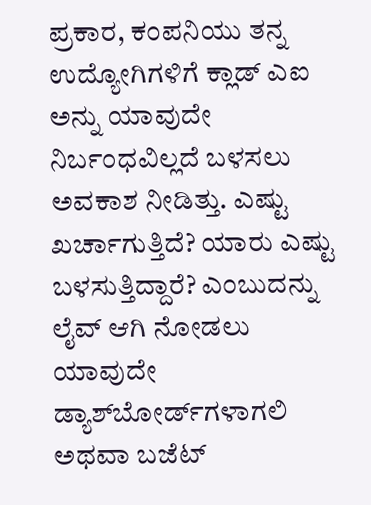ಪ್ರಕಾರ, ಕಂಪನಿಯು ತನ್ನ ಉದ್ಯೋಗಿಗಳಿಗೆ ಕ್ಲಾಡ್ ಎಐ ಅನ್ನು ಯಾವುದೇ ನಿರ್ಬಂಧವಿಲ್ಲದೆ ಬಳಸಲು ಅವಕಾಶ ನೀಡಿತ್ತು. ಎಷ್ಟು ಖರ್ಚಾಗುತ್ತಿದೆ? ಯಾರು ಎಷ್ಟು ಬಳಸುತ್ತಿದ್ದಾರೆ? ಎಂಬುದನ್ನು ಲೈವ್ ಆಗಿ ನೋಡಲು ಯಾವುದೇ ಡ್ಯಾಶ್‌ಬೋರ್ಡ್‌ಗಳಾಗಲಿ ಅಥವಾ ಬಜೆಟ್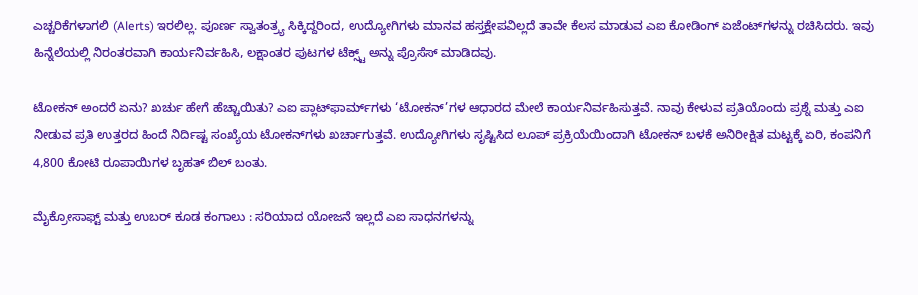ಎಚ್ಚರಿಕೆಗಳಾಗಲಿ (Alerts) ಇರಲಿಲ್ಲ. ಪೂರ್ಣ ಸ್ವಾತಂತ್ರ್ಯ ಸಿಕ್ಕಿದ್ದರಿಂದ, ಉದ್ಯೋಗಿಗಳು ಮಾನವ ಹಸ್ತಕ್ಷೇಪವಿಲ್ಲದೆ ತಾವೇ ಕೆಲಸ ಮಾಡುವ ಎಐ ಕೋಡಿಂಗ್ ಏಜೆಂಟ್‌ಗಳನ್ನು ರಚಿಸಿದರು. ಇವು ಹಿನ್ನೆಲೆಯಲ್ಲಿ ನಿರಂತರವಾಗಿ ಕಾರ್ಯನಿರ್ವಹಿಸಿ, ಲಕ್ಷಾಂತರ ಪುಟಗಳ ಟೆಕ್ಸ್ಟ್ ಅನ್ನು ಪ್ರೊಸೆಸ್ ಮಾಡಿದವು.

ಟೋಕನ್ ಅಂದರೆ ಏನು? ಖರ್ಚು ಹೇಗೆ ಹೆಚ್ಚಾಯಿತು? ಎಐ ಪ್ಲಾಟ್‌ಫಾರ್ಮ್‌ಗಳು ‘ಟೋಕನ್’ಗಳ ಆಧಾರದ ಮೇಲೆ ಕಾರ್ಯನಿರ್ವಹಿಸುತ್ತವೆ. ನಾವು ಕೇಳುವ ಪ್ರತಿಯೊಂದು ಪ್ರಶ್ನೆ ಮತ್ತು ಎಐ ನೀಡುವ ಪ್ರತಿ ಉತ್ತರದ ಹಿಂದೆ ನಿರ್ದಿಷ್ಟ ಸಂಖ್ಯೆಯ ಟೋಕನ್‌ಗಳು ಖರ್ಚಾಗುತ್ತವೆ. ಉದ್ಯೋಗಿಗಳು ಸೃಷ್ಟಿಸಿದ ಲೂಪ್ ಪ್ರಕ್ರಿಯೆಯಿಂದಾಗಿ ಟೋಕನ್ ಬಳಕೆ ಅನಿರೀಕ್ಷಿತ ಮಟ್ಟಕ್ಕೆ ಏರಿ, ಕಂಪನಿಗೆ 4,800 ಕೋಟಿ ರೂಪಾಯಿಗಳ ಬೃಹತ್ ಬಿಲ್ ಬಂತು.

ಮೈಕ್ರೋಸಾಫ್ಟ್ ಮತ್ತು ಉಬರ್ ಕೂಡ ಕಂಗಾಲು : ಸರಿಯಾದ ಯೋಜನೆ ಇಲ್ಲದೆ ಎಐ ಸಾಧನಗಳನ್ನು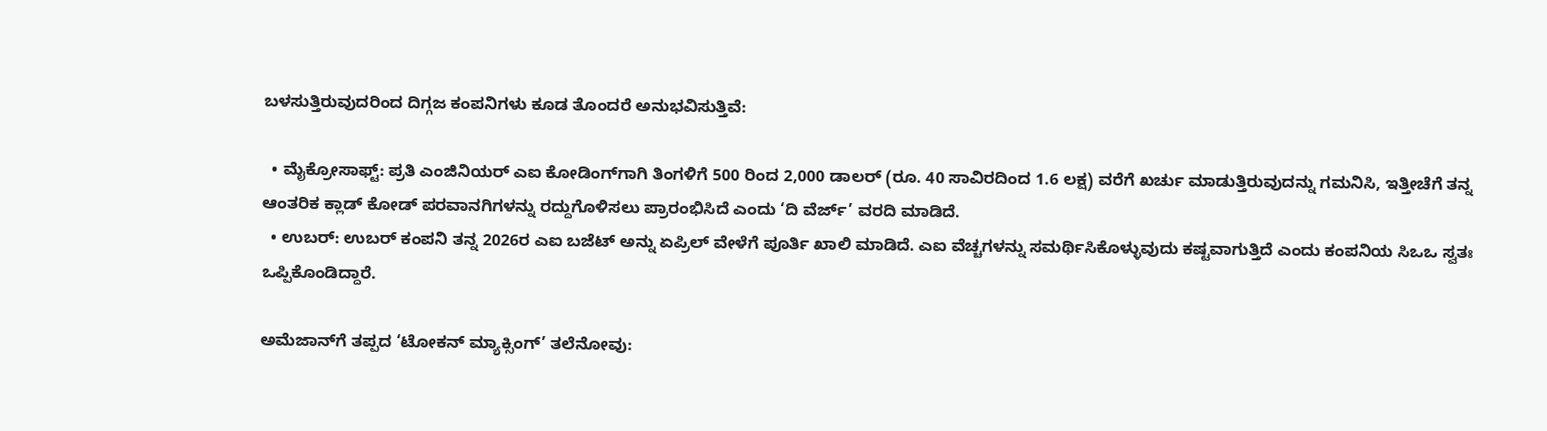ಬಳಸುತ್ತಿರುವುದರಿಂದ ದಿಗ್ಗಜ ಕಂಪನಿಗಳು ಕೂಡ ತೊಂದರೆ ಅನುಭವಿಸುತ್ತಿವೆ:

  • ಮೈಕ್ರೋಸಾಫ್ಟ್: ಪ್ರತಿ ಎಂಜಿನಿಯರ್ ಎಐ ಕೋಡಿಂಗ್‌ಗಾಗಿ ತಿಂಗಳಿಗೆ 500 ರಿಂದ 2,000 ಡಾಲರ್ (ರೂ. 40 ಸಾವಿರದಿಂದ 1.6 ಲಕ್ಷ) ವರೆಗೆ ಖರ್ಚು ಮಾಡುತ್ತಿರುವುದನ್ನು ಗಮನಿಸಿ, ಇತ್ತೀಚೆಗೆ ತನ್ನ ಆಂತರಿಕ ಕ್ಲಾಡ್ ಕೋಡ್ ಪರವಾನಗಿಗಳನ್ನು ರದ್ದುಗೊಳಿಸಲು ಪ್ರಾರಂಭಿಸಿದೆ ಎಂದು ‘ದಿ ವೆರ್ಜ್’ ವರದಿ ಮಾಡಿದೆ.
  • ಉಬರ್: ಉಬರ್ ಕಂಪನಿ ತನ್ನ 2026ರ ಎಐ ಬಜೆಟ್ ಅನ್ನು ಏಪ್ರಿಲ್ ವೇಳೆಗೆ ಪೂರ್ತಿ ಖಾಲಿ ಮಾಡಿದೆ. ಎಐ ವೆಚ್ಚಗಳನ್ನು ಸಮರ್ಥಿಸಿಕೊಳ್ಳುವುದು ಕಷ್ಟವಾಗುತ್ತಿದೆ ಎಂದು ಕಂಪನಿಯ ಸಿಒಒ ಸ್ವತಃ ಒಪ್ಪಿಕೊಂಡಿದ್ದಾರೆ.

ಅಮೆಜಾನ್‌ಗೆ ತಪ್ಪದ ‘ಟೋಕನ್ ಮ್ಯಾಕ್ಸಿಂಗ್’ ತಲೆನೋವು: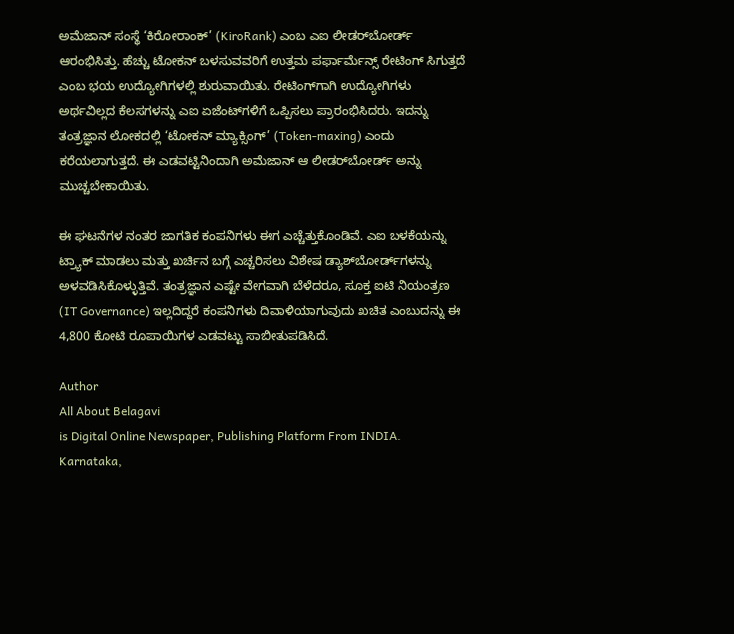ಅಮೆಜಾನ್ ಸಂಸ್ಥೆ ‘ಕಿರೋರಾಂಕ್’ (KiroRank) ಎಂಬ ಎಐ ಲೀಡರ್‌ಬೋರ್ಡ್ ಆರಂಭಿಸಿತ್ತು. ಹೆಚ್ಚು ಟೋಕನ್ ಬಳಸುವವರಿಗೆ ಉತ್ತಮ ಪರ್ಫಾರ್ಮೆನ್ಸ್ ರೇಟಿಂಗ್ ಸಿಗುತ್ತದೆ ಎಂಬ ಭಯ ಉದ್ಯೋಗಿಗಳಲ್ಲಿ ಶುರುವಾಯಿತು. ರೇಟಿಂಗ್‌ಗಾಗಿ ಉದ್ಯೋಗಿಗಳು ಅರ್ಥವಿಲ್ಲದ ಕೆಲಸಗಳನ್ನು ಎಐ ಏಜೆಂಟ್‌ಗಳಿಗೆ ಒಪ್ಪಿಸಲು ಪ್ರಾರಂಭಿಸಿದರು. ಇದನ್ನು ತಂತ್ರಜ್ಞಾನ ಲೋಕದಲ್ಲಿ ‘ಟೋಕನ್ ಮ್ಯಾಕ್ಸಿಂಗ್’ (Token-maxing) ಎಂದು ಕರೆಯಲಾಗುತ್ತದೆ. ಈ ಎಡವಟ್ಟಿನಿಂದಾಗಿ ಅಮೆಜಾನ್ ಆ ಲೀಡರ್‌ಬೋರ್ಡ್ ಅನ್ನು ಮುಚ್ಚಬೇಕಾಯಿತು.

ಈ ಘಟನೆಗಳ ನಂತರ ಜಾಗತಿಕ ಕಂಪನಿಗಳು ಈಗ ಎಚ್ಚೆತ್ತುಕೊಂಡಿವೆ. ಎಐ ಬಳಕೆಯನ್ನು ಟ್ರ್ಯಾಕ್ ಮಾಡಲು ಮತ್ತು ಖರ್ಚಿನ ಬಗ್ಗೆ ಎಚ್ಚರಿಸಲು ವಿಶೇಷ ಡ್ಯಾಶ್‌ಬೋರ್ಡ್‌ಗಳನ್ನು ಅಳವಡಿಸಿಕೊಳ್ಳುತ್ತಿವೆ. ತಂತ್ರಜ್ಞಾನ ಎಷ್ಟೇ ವೇಗವಾಗಿ ಬೆಳೆದರೂ, ಸೂಕ್ತ ಐಟಿ ನಿಯಂತ್ರಣ (IT Governance) ಇಲ್ಲದಿದ್ದರೆ ಕಂಪನಿಗಳು ದಿವಾಳಿಯಾಗುವುದು ಖಚಿತ ಎಂಬುದನ್ನು ಈ 4,800 ಕೋಟಿ ರೂಪಾಯಿಗಳ ಎಡವಟ್ಟು ಸಾಬೀತುಪಡಿಸಿದೆ.

Author
All About Belagavi
is Digital Online Newspaper, Publishing Platform From INDIA. Karnataka,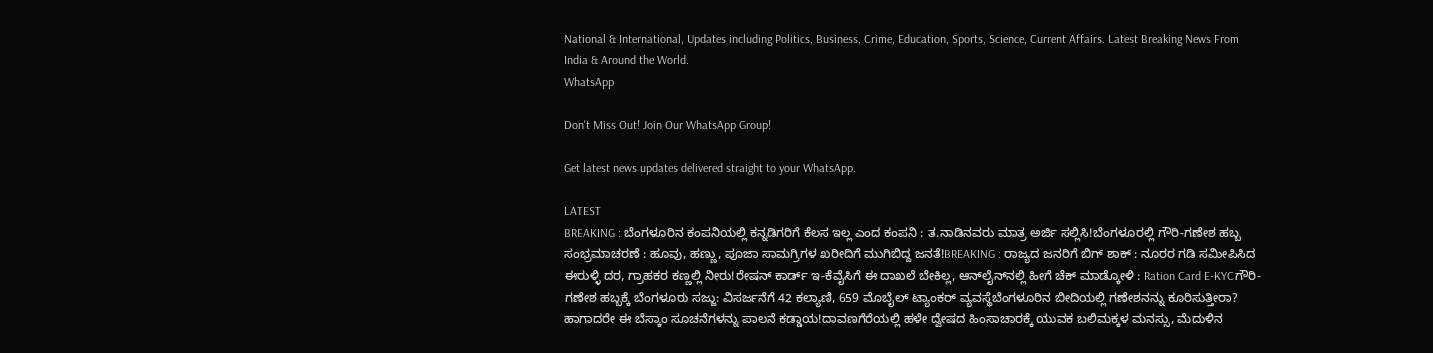National & International, Updates including Politics, Business, Crime, Education, Sports, Science, Current Affairs. Latest Breaking News From India & Around the World.
WhatsApp

Don't Miss Out! Join Our WhatsApp Group!

Get latest news updates delivered straight to your WhatsApp.

LATEST
BREAKING : ಬೆಂಗಳೂರಿನ ಕಂಪನಿಯಲ್ಲಿ ಕನ್ನಡಿಗರಿಗೆ ಕೆಲಸ ಇಲ್ಲ ಎಂದ ಕಂಪನಿ : ತ.ನಾಡಿನವರು ಮಾತ್ರ ಅರ್ಜಿ ಸಲ್ಲಿಸಿ!ಬೆಂಗಳೂರಲ್ಲಿ ಗೌರಿ-ಗಣೇಶ ಹಬ್ಬ ಸಂಭ್ರಮಾಚರಣೆ : ಹೂವು, ಹಣ್ಣು, ಪೂಜಾ ಸಾಮಗ್ರಿಗಳ ಖರೀದಿಗೆ ಮುಗಿಬಿದ್ದ ಜನತೆ!BREAKING : ರಾಜ್ಯದ ಜನರಿಗೆ ಬಿಗ್ ಶಾಕ್ : ನೂರರ ಗಡಿ ಸಮೀಪಿಸಿದ ಈರುಳ್ಳಿ ದರ, ಗ್ರಾಹಕರ ಕಣ್ಣಲ್ಲಿ ನೀರು!ರೇಷನ್‌ ಕಾರ್ಡ್‌ ಇ-ಕೆವೈಸಿಗೆ ಈ ದಾಖಲೆ ಬೇಕಿಲ್ಲ, ಆನ್‌ಲೈನ್‌ನಲ್ಲಿ ಹೀಗೆ ಚೆಕ್‌ ಮಾಡ್ಕೋಳಿ : Ration Card E-KYCಗೌರಿ-ಗಣೇಶ ಹಬ್ಬಕ್ಕೆ ಬೆಂಗಳೂರು ಸಜ್ಜು: ವಿಸರ್ಜನೆಗೆ 42 ಕಲ್ಯಾಣಿ, 659 ಮೊಬೈಲ್ ಟ್ಯಾಂಕರ್ ವ್ಯವಸ್ಥೆಬೆಂಗಳೂರಿನ ಬೀದಿಯಲ್ಲಿ ಗಣೇಶನನ್ನು ಕೂರಿಸುತ್ತೀರಾ? ಹಾಗಾದರೇ ಈ ಬೆಸ್ಕಾಂ ಸೂಚನೆಗಳನ್ನು ಪಾಲನೆ ಕಡ್ಡಾಯ!ದಾವಣಗೆರೆಯಲ್ಲಿ ಹಳೇ ದ್ವೇಷದ ಹಿಂಸಾಚಾರಕ್ಕೆ ಯುವಕ ಬಲಿಮಕ್ಕಳ ಮನಸ್ಸು, ಮೆದುಳಿನ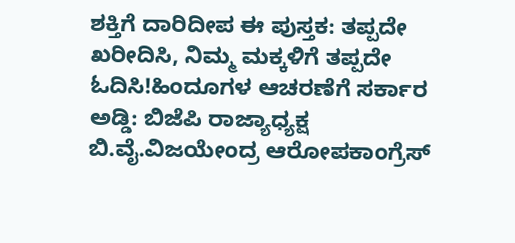ಶಕ್ತಿಗೆ ದಾರಿದೀಪ ಈ ಪುಸ್ತಕ: ತಪ್ಪದೇ ಖರೀದಿಸಿ, ನಿಮ್ಮ ಮಕ್ಕಳಿಗೆ ತಪ್ಪದೇ ಓದಿಸಿ!ಹಿಂದೂಗಳ ಆಚರಣೆಗೆ ಸರ್ಕಾರ ಅಡ್ಡಿ: ಬಿಜೆಪಿ ರಾಜ್ಯಾಧ್ಯಕ್ಷ ಬಿ.ವೈ.ವಿಜಯೇಂದ್ರ ಆರೋಪಕಾಂಗ್ರೆಸ್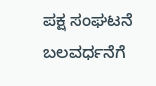ಪಕ್ಷ ಸಂಘಟನೆ ಬಲವರ್ಧನೆಗೆ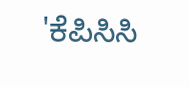'ಕೆಪಿಸಿಸಿ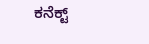ಕನೆಕ್ಟ್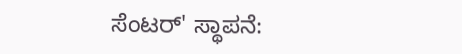ಸೆಂಟರ್' ಸ್ಥಾಪನೆ: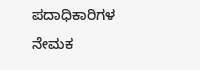ಪದಾಧಿಕಾರಿಗಳ ನೇಮಕ